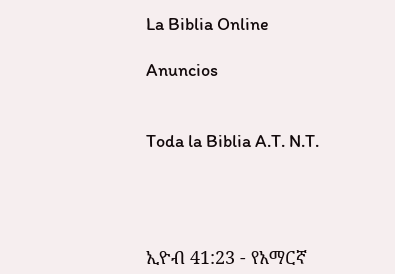La Biblia Online

Anuncios


Toda la Biblia A.T. N.T.




ኢዮብ 41:23 - የአማርኛ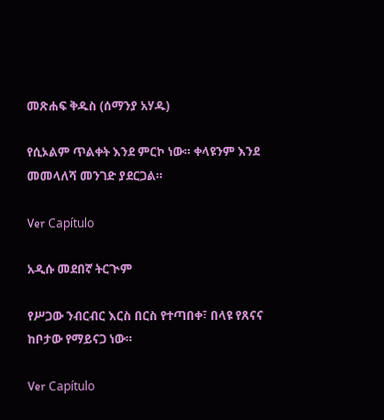መጽሐፍ ቅዱስ (ሰማንያ አሃዱ)

የሲኦልም ጥልቀት እንደ ምርኮ ነው። ቀላዩንም እንደ መመላለሻ መንገድ ያደርጋል።

Ver Capítulo

አዲሱ መደበኛ ትርጒም

የሥጋው ንብርብር እርስ በርስ የተጣበቀ፣ በላዩ የጸናና ከቦታው የማይናጋ ነው።

Ver Capítulo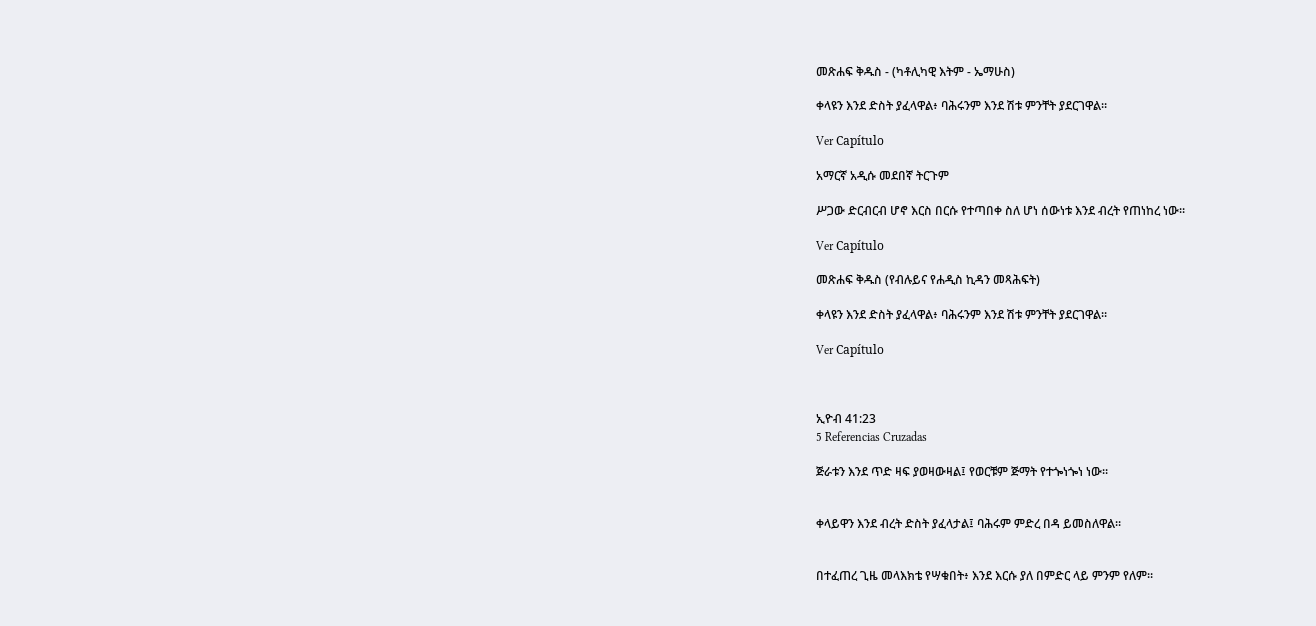መጽሐፍ ቅዱስ - (ካቶሊካዊ እትም - ኤማሁስ)

ቀላዩን እንደ ድስት ያፈላዋል፥ ባሕሩንም እንደ ሽቱ ምንቸት ያደርገዋል።

Ver Capítulo

አማርኛ አዲሱ መደበኛ ትርጉም

ሥጋው ድርብርብ ሆኖ እርስ በርሱ የተጣበቀ ስለ ሆነ ሰውነቱ እንደ ብረት የጠነከረ ነው።

Ver Capítulo

መጽሐፍ ቅዱስ (የብሉይና የሐዲስ ኪዳን መጻሕፍት)

ቀላዩን እንደ ድስት ያፈላዋል፥ ባሕሩንም እንደ ሽቱ ምንቸት ያደርገዋል።

Ver Capítulo



ኢዮብ 41:23
5 Referencias Cruzadas

ጅራቱን እንደ ጥድ ዛፍ ያወዛውዛል፤ የወርቹም ጅማት የተጐነጐነ ነው።


ቀላይዋን እንደ ብረት ድስት ያፈላታል፤ ባሕሩም ምድረ በዳ ይመስለዋል።


በተፈጠረ ጊዜ መላእክቴ የሣቁበት፥ እንደ እርሱ ያለ በምድር ላይ ምንም የለም።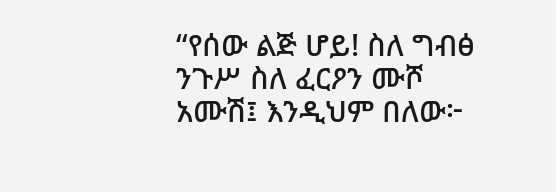“የሰው ልጅ ሆይ! ስለ ግብፅ ንጉሥ ስለ ፈርዖን ሙሾ አሙሽ፤ እንዲህም በለው፦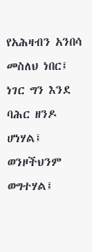የአሕዛብን አንበሳ መስለህ ነበር፤ ነገር ግን እንደ ባሕር ዘንዶ ሆነሃል፤ ወንዞችህንም ወግተሃል፤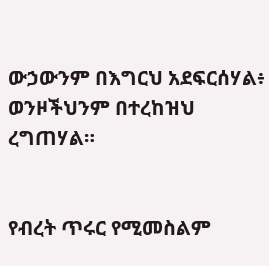ውኃውንም በእግርህ አደፍርሰሃል፥ ወንዞችህንም በተረከዝህ ረግጠሃል።


የብረት ጥሩር የሚመስልም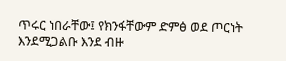ጥሩር ነበራቸው፤ የክንፋቸውም ድምፅ ወደ ጦርነት እንደሚጋልቡ እንደ ብዙ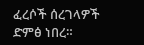ፈረሶች ሰረገላዎች ድምፅ ነበረ።